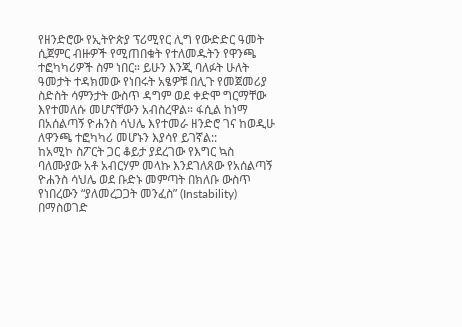የዘንድሮው የኢትዮጵያ ፕሪሚየር ሊግ የውድድር ዓመት ሲጀምር ብዙዎች የሚጠበቁት የተለመዱትን የዋንጫ ተፎካካሪዎች ስም ነበር። ይሁን እንጂ ባለፉት ሁለት ዓመታት ተዳክመው የነበሩት አፄዎቹ በሊጉ የመጀመሪያ ስድስት ሳምንታት ውስጥ ዳግም ወደ ቀድሞ ግርማቸው እየተመለሱ መሆናቸውን አብስረዋል። ፋሲል ከነማ በአሰልጣኝ ዮሐንስ ሳህሌ እየተመራ ዘንድሮ ገና ከወዲሁ ለዋንጫ ተፎካካሪ መሆኑን እያሳየ ይገኛል::
ከአሚኮ ስፖርት ጋር ቆይታ ያደረገው የእግር ኳስ ባለሙያው አቶ አብርሃም መላኩ እንደገለጸው የአሰልጣኝ ዮሐንስ ሳህሌ ወደ ቡድኑ መምጣት በክለቡ ውስጥ የነበረውን “ያለመረጋጋት መንፈስ” (Instability) በማስወገድ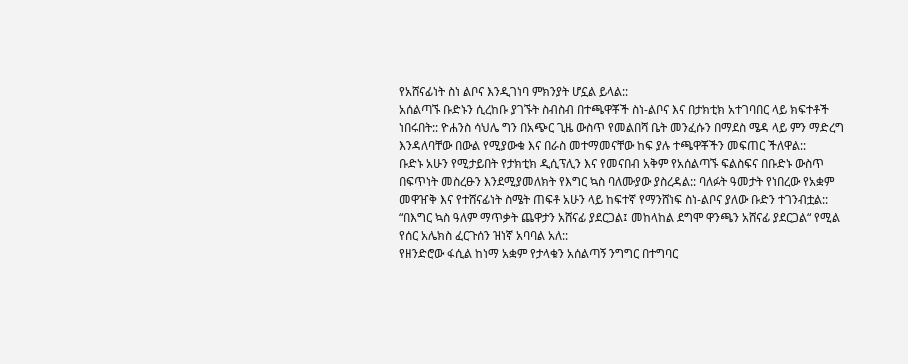የአሸናፊነት ስነ ልቦና እንዲገነባ ምክንያት ሆኗል ይላል::
አሰልጣኙ ቡድኑን ሲረከቡ ያገኙት ስብስብ በተጫዋቾች ስነ-ልቦና እና በታክቲክ አተገባበር ላይ ክፍተቶች ነበሩበት:: ዮሐንስ ሳህሌ ግን በአጭር ጊዜ ውስጥ የመልበሻ ቤት መንፈሱን በማደስ ሜዳ ላይ ምን ማድረግ እንዳለባቸው በውል የሚያውቁ እና በራስ መተማመናቸው ከፍ ያሉ ተጫዋቾችን መፍጠር ችለዋል::
ቡድኑ አሁን የሚታይበት የታክቲክ ዲሲፕሊን እና የመናበብ አቅም የአሰልጣኙ ፍልስፍና በቡድኑ ውስጥ በፍጥነት መስረፁን እንደሚያመለክት የእግር ኳስ ባለሙያው ያስረዳል:: ባለፉት ዓመታት የነበረው የአቋም መዋዠቅ እና የተሸናፊነት ስሜት ጠፍቶ አሁን ላይ ከፍተኛ የማንሸነፍ ስነ-ልቦና ያለው ቡድን ተገንብቷል:: “በእግር ኳስ ዓለም ማጥቃት ጨዋታን አሸናፊ ያደርጋል፤ መከላከል ደግሞ ዋንጫን አሸናፊ ያደርጋል“ የሚል የሰር አሌክስ ፈርጉሰን ዝነኛ አባባል አለ::
የዘንድሮው ፋሲል ከነማ አቋም የታላቁን አሰልጣኝ ንግግር በተግባር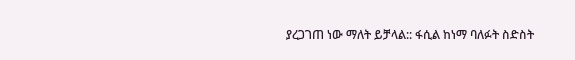ያረጋገጠ ነው ማለት ይቻላል:: ፋሲል ከነማ ባለፉት ስድስት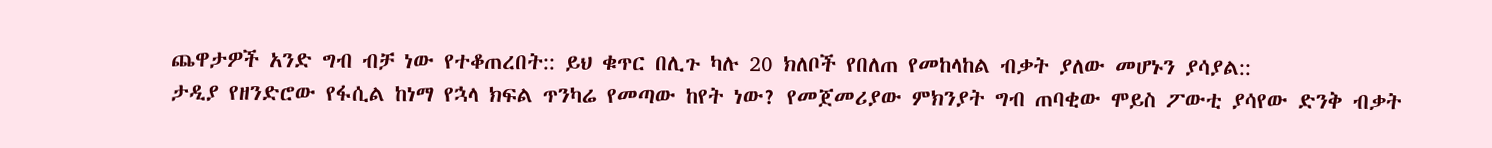ጨዋታዎች አንድ ግብ ብቻ ነው የተቆጠረበት:: ይህ ቁጥር በሊጉ ካሉ 20 ክለቦች የበለጠ የመከላከል ብቃት ያለው መሆኑን ያሳያል::
ታዲያ የዘንድሮው የፋሲል ከነማ የኋላ ክፍል ጥንካሬ የመጣው ከየት ነው? የመጀመሪያው ምክንያት ግብ ጠባቂው ሞይስ ፖውቲ ያሳየው ድንቅ ብቃት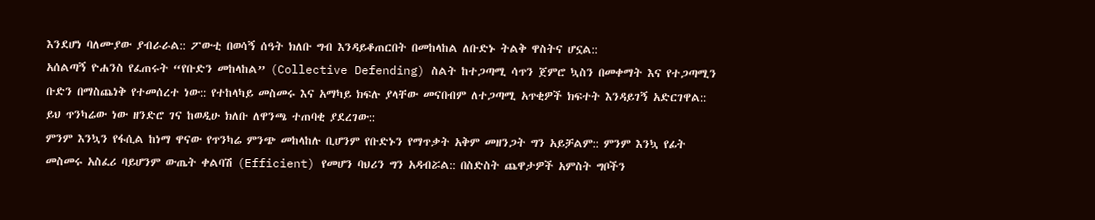እንደሆነ ባለሙያው ያብራራል:: ፖውቲ በወሳኝ ሰዓት ክለቡ ግብ እንዳይቆጠርበት በመከላከል ለቡድኑ ትልቅ ዋስትና ሆኗል::
አሰልጣኝ ዮሐንስ የፈጠሩት “የቡድን መከላከል” (Collective Defending) ስልት ከተጋጣሚ ሳጥን ጀምሮ ኳስን በመቀማት እና የተጋጣሚን ቡድን በማስጨነቅ የተመሰረተ ነው:: የተከላካይ መስመሩ እና አማካይ ክፍሉ ያላቸው መናበብም ለተጋጣሚ አጥቂዎች ክፍተት እንዳይገኝ አድርገዋል:: ይህ ጥንካሬው ነው ዘንድሮ ገና ከወዲሁ ክለቡ ለዋንጫ ተጠባቂ ያደረገው::
ምንም እንኳን የፋሲል ከነማ ዋናው የጥንካሬ ምንጭ መከላከሉ ቢሆንም የቡድኑን የማጥቃት አቅም መዘንጋት ግን አይቻልም:: ምንም እንኳ የፊት መስመሩ አስፈሪ ባይሆንም ውጤት ቀልባሽ (Efficient) የመሆን ባህሪን ግን አዳብሯል:: በስድስት ጨዋታዎች አምስት ግቦችን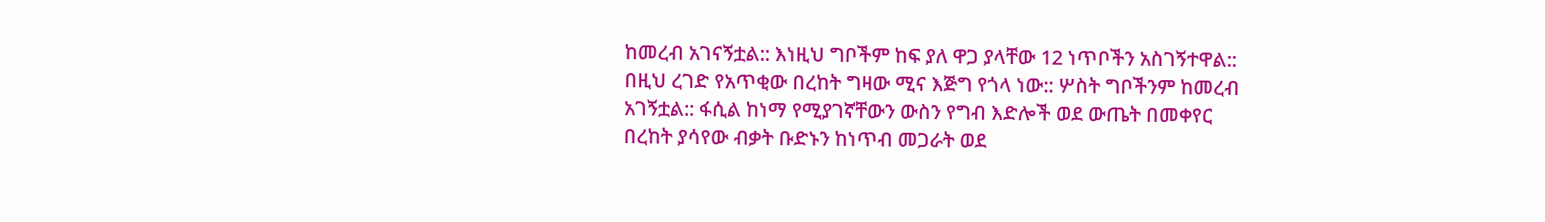ከመረብ አገናኝቷል:: እነዚህ ግቦችም ከፍ ያለ ዋጋ ያላቸው 12 ነጥቦችን አስገኝተዋል::
በዚህ ረገድ የአጥቂው በረከት ግዛው ሚና እጅግ የጎላ ነው:: ሦስት ግቦችንም ከመረብ አገኝቷል:: ፋሲል ከነማ የሚያገኛቸውን ውስን የግብ እድሎች ወደ ውጤት በመቀየር በረከት ያሳየው ብቃት ቡድኑን ከነጥብ መጋራት ወደ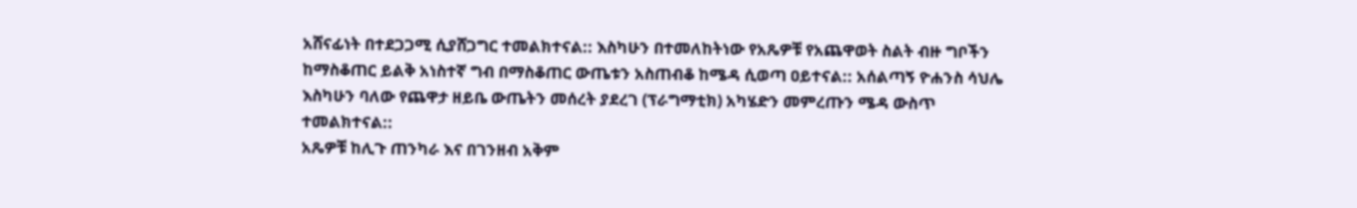አሸናፊነት በተደጋጋሚ ሲያሸጋግር ተመልክተናል:: እስካሁን በተመለከትነው የአጼዎቹ የአጨዋወት ስልት ብዙ ግቦችን ከማስቆጠር ይልቅ አነስተኛ ግብ በማስቆጠር ውጤቱን አስጠብቆ ከሜዳ ሲወጣ ዐይተናል:: አሰልጣኝ ዮሐንስ ሳህሌ እስካሁን ባለው የጨዋታ ዘይቤ ውጤትን መሰረት ያደረገ (ፕራግማቲክ) አካሄድን መምረጡን ሜዳ ውስጥ ተመልክተናል::
አጼዎቹ ከሊጉ ጠንካራ እና በገንዘብ አቅም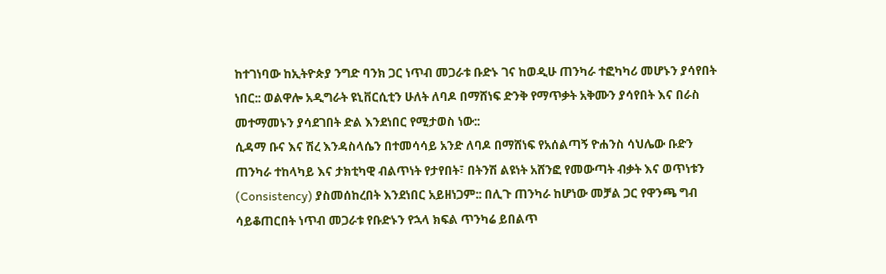ከተገነባው ከኢትዮጵያ ንግድ ባንክ ጋር ነጥብ መጋራቱ ቡድኑ ገና ከወዲሁ ጠንካራ ተፎካካሪ መሆኑን ያሳየበት ነበር:: ወልዋሎ አዲግራት ዩኒቨርሲቲን ሁለት ለባዶ በማሸነፍ ድንቅ የማጥቃት አቅሙን ያሳየበት እና በራስ መተማመኑን ያሳደገበት ድል እንደነበር የሚታወስ ነው::
ሲዳማ ቡና እና ሽረ እንዳስላሴን በተመሳሳይ አንድ ለባዶ በማሸነፍ የአሰልጣኝ ዮሐንስ ሳህሌው ቡድን ጠንካራ ተከላካይ እና ታክቲካዊ ብልጥነት የታየበት፣ በትንሽ ልዩነት አሸንፎ የመውጣት ብቃት እና ወጥነቱን (Consistency) ያስመሰከረበት እንደነበር አይዘነጋም:: በሊጉ ጠንካራ ከሆነው መቻል ጋር የዋንጫ ግብ ሳይቆጠርበት ነጥብ መጋራቱ የቡድኑን የኋላ ክፍል ጥንካሬ ይበልጥ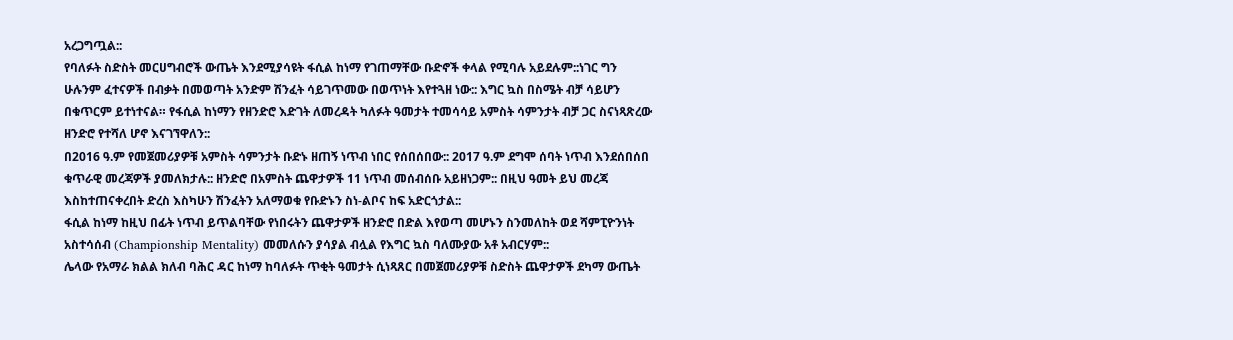አረጋግጧል::
የባለፉት ስድስት መርሀግብሮች ውጤት እንደሚያሳዩት ፋሲል ከነማ የገጠማቸው ቡድኖች ቀላል የሚባሉ አይደሉም::ነገር ግን ሁሉንም ፈተናዎች በብቃት በመወጣት አንድም ሽንፈት ሳይገጥመው በወጥነት እየተጓዘ ነው:: እግር ኳስ በስሜት ብቻ ሳይሆን በቁጥርም ይተነተናል። የፋሲል ከነማን የዘንድሮ እድገት ለመረዳት ካለፉት ዓመታት ተመሳሳይ አምስት ሳምንታት ብቻ ጋር ስናነጻጽረው ዘንድሮ የተሻለ ሆኖ እናገኘዋለን::
በ2016 ዓ.ም የመጀመሪያዎቹ አምስት ሳምንታት ቡድኑ ዘጠኝ ነጥብ ነበር የሰበሰበው:: 2017 ዓ.ም ደግሞ ሰባት ነጥብ እንደሰበሰበ ቁጥራዊ መረጃዎች ያመለክታሉ:: ዘንድሮ በአምስት ጨዋታዎች 11 ነጥብ መሰብሰቡ አይዘነጋም:: በዚህ ዓመት ይህ መረጃ እስከተጠናቀረበት ድረስ እስካሁን ሽንፈትን አለማወቁ የቡድኑን ስነ-ልቦና ከፍ አድርጎታል::
ፋሲል ከነማ ከዚህ በፊት ነጥብ ይጥልባቸው የነበሩትን ጨዋታዎች ዘንድሮ በድል እየወጣ መሆኑን ስንመለከት ወደ ሻምፒዮንነት አስተሳሰብ (Championship Mentality) መመለሱን ያሳያል ብሏል የእግር ኳስ ባለሙያው አቶ አብርሃም::
ሌላው የአማራ ክልል ክለብ ባሕር ዳር ከነማ ከባለፉት ጥቂት ዓመታት ሲነጻጸር በመጀመሪያዎቹ ስድስት ጨዋታዎች ደካማ ውጤት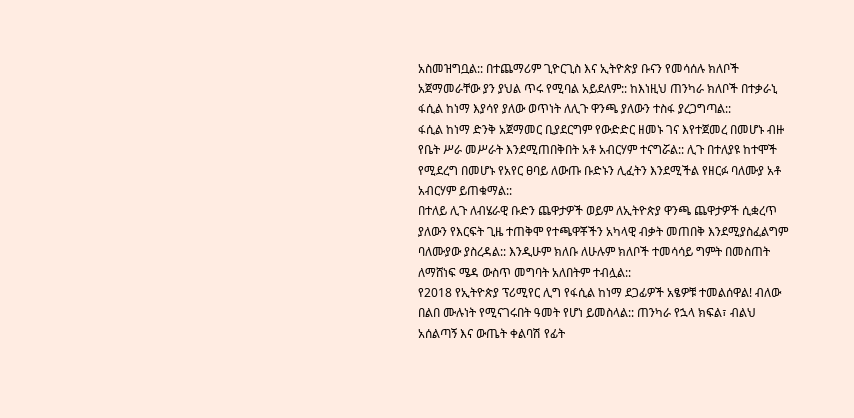አስመዝግቧል:: በተጨማሪም ጊዮርጊስ እና ኢትዮጵያ ቡናን የመሳሰሉ ክለቦች አጀማመራቸው ያን ያህል ጥሩ የሚባል አይደለም:: ከእነዚህ ጠንካራ ክለቦች በተቃራኒ ፋሲል ከነማ እያሳየ ያለው ወጥነት ለሊጉ ዋንጫ ያለውን ተስፋ ያረጋግጣል::
ፋሲል ከነማ ድንቅ አጀማመር ቢያደርግም የውድድር ዘመኑ ገና እየተጀመረ በመሆኑ ብዙ የቤት ሥራ መሥራት እንደሚጠበቅበት አቶ አብርሃም ተናግሯል:: ሊጉ በተለያዩ ከተሞች የሚደረግ በመሆኑ የአየር ፀባይ ለውጡ ቡድኑን ሊፈትን እንደሚችል የዘርፉ ባለሙያ አቶ አብርሃም ይጠቁማል::
በተለይ ሊጉ ለብሄራዊ ቡድን ጨዋታዎች ወይም ለኢትዮጵያ ዋንጫ ጨዋታዎች ሲቋረጥ ያለውን የእርፍት ጊዜ ተጠቅሞ የተጫዋቾችን አካላዊ ብቃት መጠበቅ እንደሚያስፈልግም ባለሙያው ያስረዳል:: እንዲሁም ክለቡ ለሁሉም ክለቦች ተመሳሳይ ግምት በመስጠት ለማሸነፍ ሜዳ ውስጥ መግባት አለበትም ተብሏል::
የ2018 የኢትዮጵያ ፕሪሚየር ሊግ የፋሲል ከነማ ደጋፊዎች አፄዎቹ ተመልሰዋል! ብለው በልበ ሙሉነት የሚናገሩበት ዓመት የሆነ ይመስላል:: ጠንካራ የኋላ ክፍል፣ ብልህ አሰልጣኝ እና ውጤት ቀልባሽ የፊት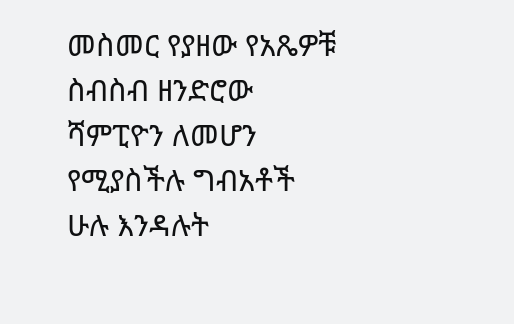መስመር የያዘው የአጼዎቹ ስብስብ ዘንድሮው ሻምፒዮን ለመሆን የሚያስችሉ ግብአቶች ሁሉ እንዳሉት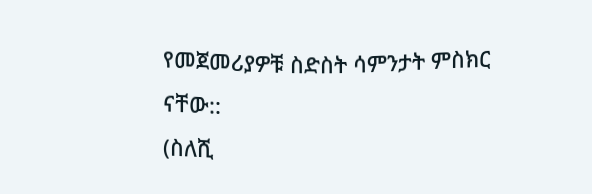የመጀመሪያዎቹ ስድስት ሳምንታት ምስክር ናቸው::
(ስለሺ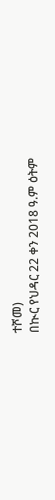ተሾመ)
በኲር የህዳር 22 ቀን 2018 ዓ.ም ዕትም